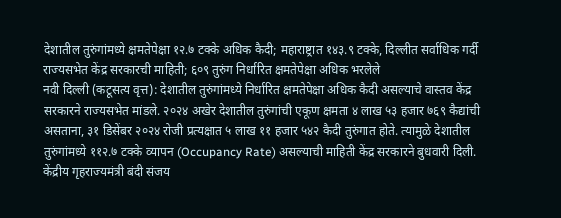देशातील तुरुंगांमध्ये क्षमतेपेक्षा १२.७ टक्के अधिक कैदी; महाराष्ट्रात १४३.९ टक्के, दिल्लीत सर्वाधिक गर्दी
राज्यसभेत केंद्र सरकारची माहिती; ६०९ तुरुंग निर्धारित क्षमतेपेक्षा अधिक भरलेले
नवी दिल्ली (कटूसत्य वृत्त): देशातील तुरुंगांमध्ये निर्धारित क्षमतेपेक्षा अधिक कैदी असल्याचे वास्तव केंद्र सरकारने राज्यसभेत मांडले. २०२४ अखेर देशातील तुरुंगांची एकूण क्षमता ४ लाख ५३ हजार ७६९ कैद्यांची असताना, ३१ डिसेंबर २०२४ रोजी प्रत्यक्षात ५ लाख ११ हजार ५४२ कैदी तुरुंगात होते. त्यामुळे देशातील तुरुंगांमध्ये ११२.७ टक्के व्यापन (Occupancy Rate) असल्याची माहिती केंद्र सरकारने बुधवारी दिली.
केंद्रीय गृहराज्यमंत्री बंदी संजय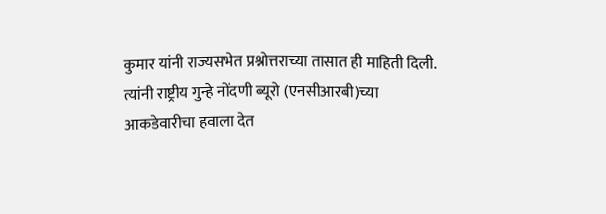कुमार यांनी राज्यसभेत प्रश्नोत्तराच्या तासात ही माहिती दिली. त्यांनी राष्ट्रीय गुन्हे नोंदणी ब्यूरो (एनसीआरबी)च्या आकडेवारीचा हवाला देत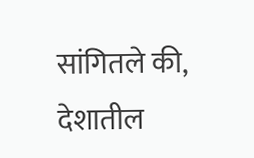सांगितले की, देशातील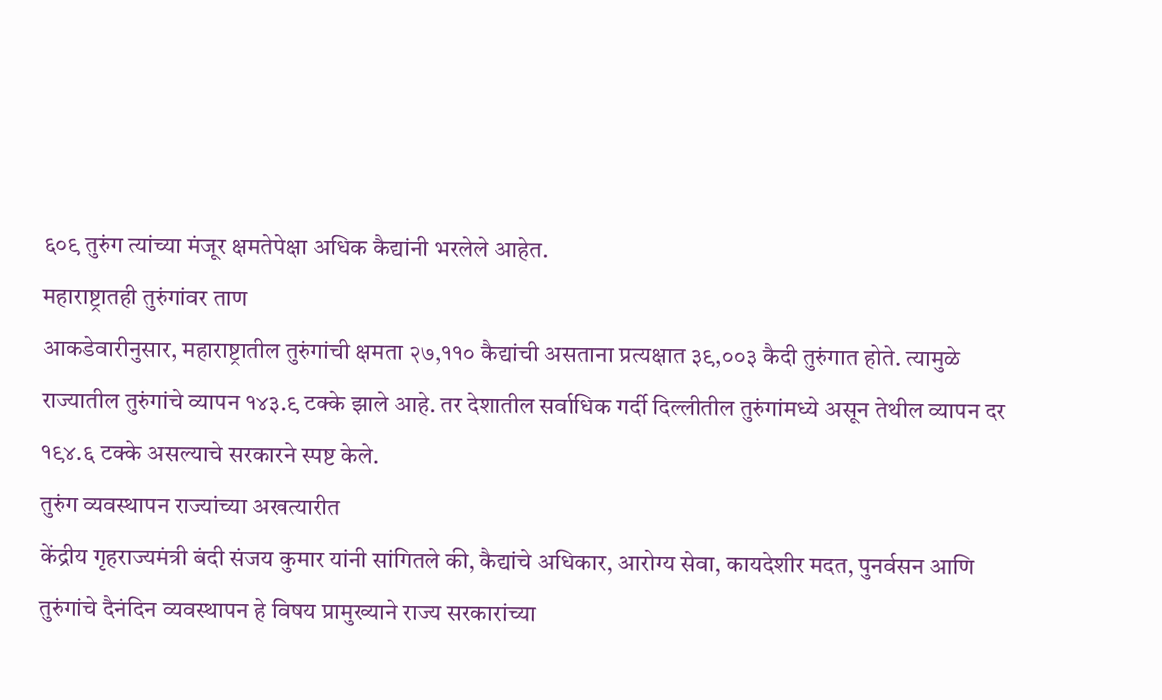६०९ तुरुंग त्यांच्या मंजूर क्षमतेपेक्षा अधिक कैद्यांनी भरलेले आहेत.
महाराष्ट्रातही तुरुंगांवर ताण
आकडेवारीनुसार, महाराष्ट्रातील तुरुंगांची क्षमता २७,११० कैद्यांची असताना प्रत्यक्षात ३९,००३ कैदी तुरुंगात होते. त्यामुळे राज्यातील तुरुंगांचे व्यापन १४३.९ टक्के झाले आहे. तर देशातील सर्वाधिक गर्दी दिल्लीतील तुरुंगांमध्ये असून तेथील व्यापन दर १९४.६ टक्के असल्याचे सरकारने स्पष्ट केले.
तुरुंग व्यवस्थापन राज्यांच्या अखत्यारीत
केंद्रीय गृहराज्यमंत्री बंदी संजय कुमार यांनी सांगितले की, कैद्यांचे अधिकार, आरोग्य सेवा, कायदेशीर मदत, पुनर्वसन आणि तुरुंगांचे दैनंदिन व्यवस्थापन हे विषय प्रामुख्याने राज्य सरकारांच्या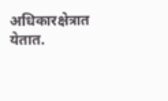अधिकारक्षेत्रात येतात.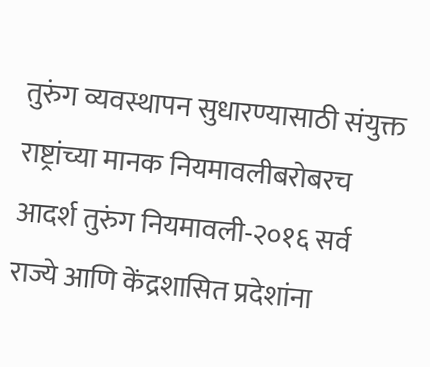तुरुंग व्यवस्थापन सुधारण्यासाठी संयुक्त राष्ट्रांच्या मानक नियमावलीबरोबरच आदर्श तुरुंग नियमावली-२०१६ सर्व राज्ये आणि केंद्रशासित प्रदेशांना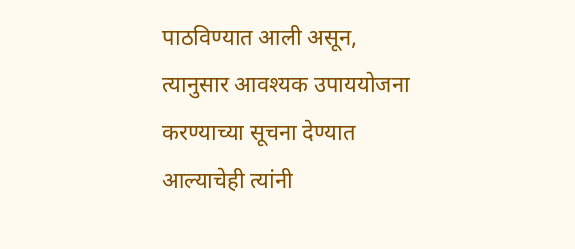पाठविण्यात आली असून, त्यानुसार आवश्यक उपाययोजना करण्याच्या सूचना देण्यात आल्याचेही त्यांनी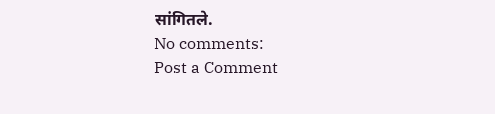सांगितले.
No comments:
Post a Comment